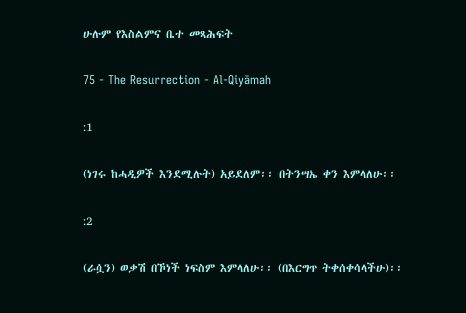ሁሉም የእስልምና ቤተ መጻሕፍት

75 - The Resurrection - Al-Qiyāmah

:1

(ነገሩ ከሓዲዎች እንደሚሉት) አይደለም፡፡ በትንሣኤ ቀን እምላለሁ፡፡

:2

(ራሷን) ወቃሽ በኾነች ነፍስም እምላለሁ፡፡ (በእርግጥ ትቀሰቀሳላችሁ)፡፡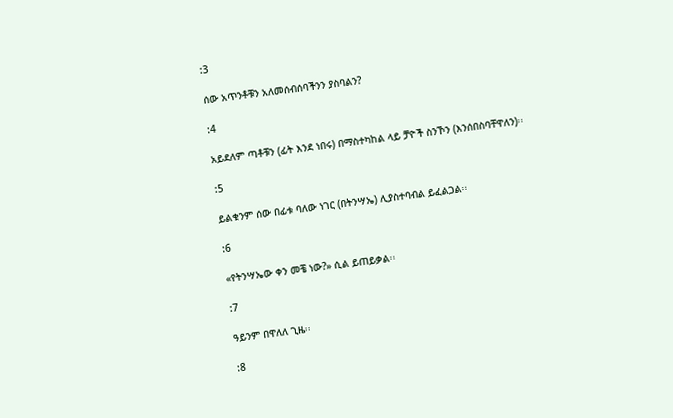:3

ሰው አጥንቶቹን አለመሰብሰባችንን ያስባልን?

:4

አይደለም ጣቶቹን (ፊት እንደ ነበሩ) በማስተካከል ላይ ቻዮች ስንኾን (እንሰበስባቸዋለን)፡፡

:5

ይልቁንም ሰው በፊቱ ባለው ነገር (በትንሣኤ) ሊያስተባብል ይፈልጋል፡፡

:6

«የትንሣኤው ቀን መቼ ነው?» ሲል ይጠይቃል፡፡

:7

ዓይንም በዋለለ ጊዜ፡፡

:8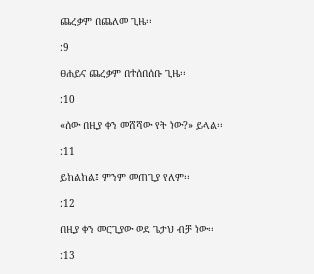ጨረቃም በጨለመ ጊዜ፡፡

:9

ፀሐይና ጨረቃም በተሰበሰቡ ጊዜ፡፡

:10

«ሰው በዚያ ቀን መሸሻው የት ነው?» ይላል፡፡

:11

ይከልከል፤ ምንም መጠጊያ የለም፡፡

:12

በዚያ ቀን መርጊያው ወደ ጌታህ ብቻ ነው፡፡

:13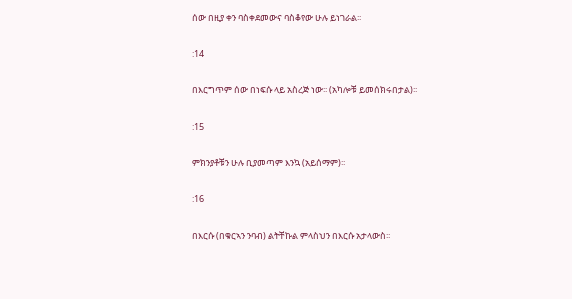ሰው በዚያ ቀን ባስቀደመውና ባስቆየው ሁሉ ይነገራል፡፡

:14

በእርግጥም ሰው በነፍሱ ላይ አስረጅ ነው፡፡ (አካሎቹ ይመሰክሩበታል)፡፡

:15

ምክንያቶቹን ሁሉ ቢያመጣም እንኳ (አይሰማም)፡፡

:16

በእርሱ (በቁርኣን ንባብ) ልትቸኩል ምላስህን በእርሱ አታላውስ፡፡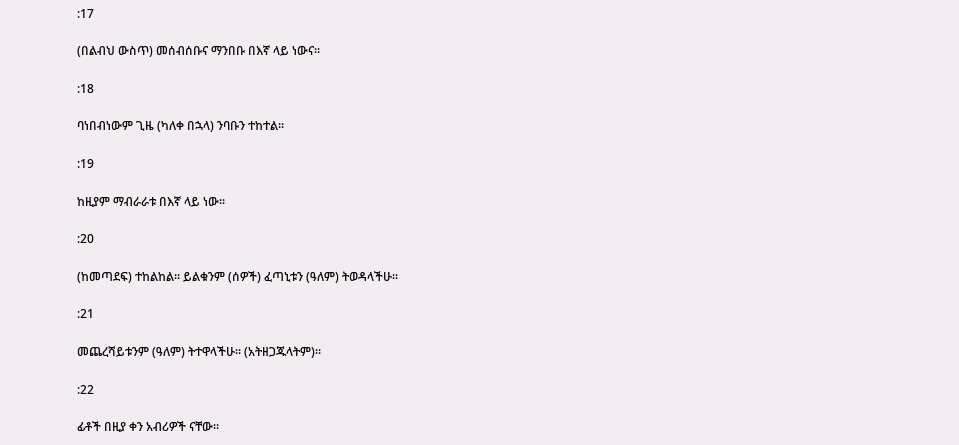:17

(በልብህ ውስጥ) መሰብሰቡና ማንበቡ በእኛ ላይ ነውና፡፡

:18

ባነበብነውም ጊዜ (ካለቀ በኋላ) ንባቡን ተከተል፡፡

:19

ከዚያም ማብራራቱ በእኛ ላይ ነው፡፡

:20

(ከመጣደፍ) ተከልከል፡፡ ይልቁንም (ሰዎች) ፈጣኒቱን (ዓለም) ትወዳላችሁ፡፡

:21

መጨረሻይቱንም (ዓለም) ትተዋላችሁ፡፡ (አትዘጋጁላትም)፡፡

:22

ፊቶች በዚያ ቀን አብሪዎች ናቸው፡፡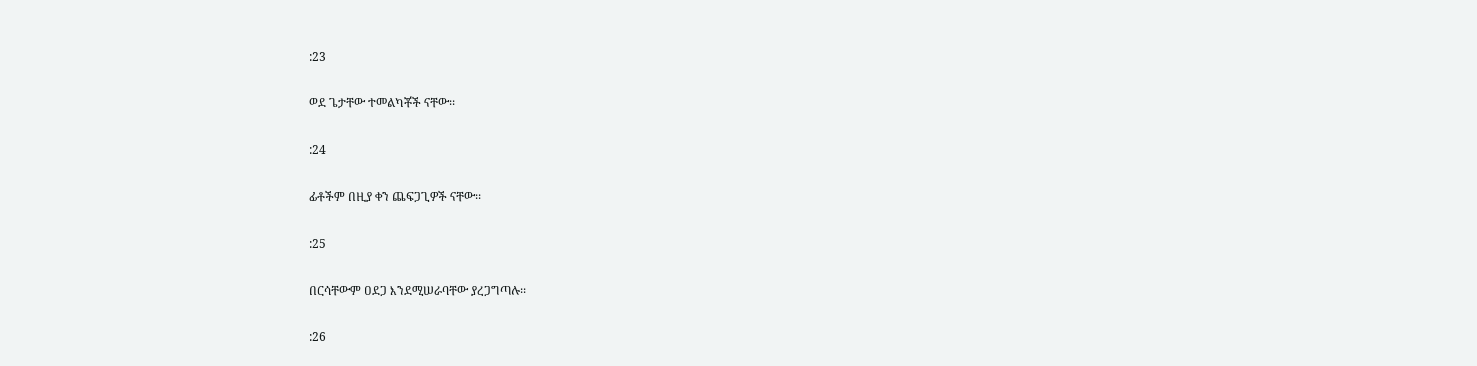:23

ወደ ጌታቸው ተመልካቾች ናቸው፡፡

:24

ፊቶችም በዚያ ቀን ጨፍጋጊዎች ናቸው፡፡

:25

በርሳቸውም ዐደጋ እንደሚሠራባቸው ያረጋግጣሉ፡፡

:26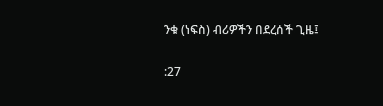ንቁ (ነፍስ) ብሪዎችን በደረሰች ጊዜ፤

:27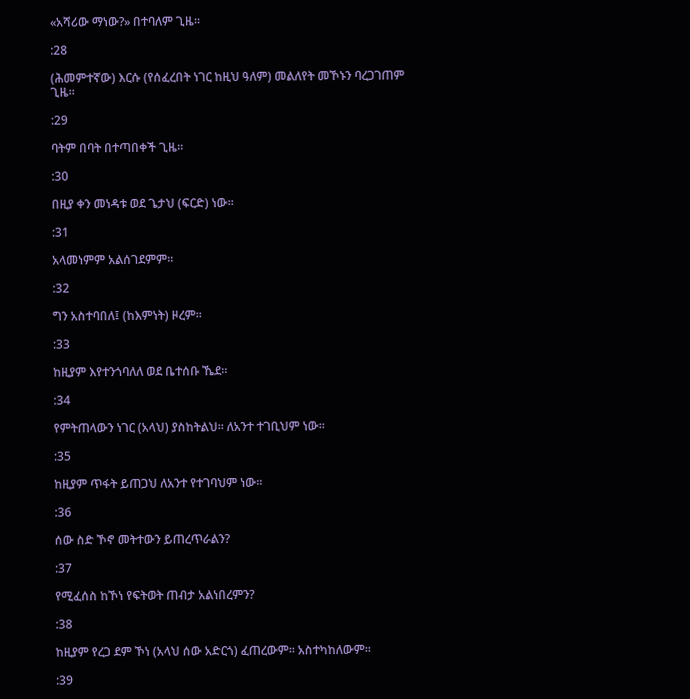«አሻሪው ማነው?» በተባለም ጊዜ፡፡

:28

(ሕመምተኛው) እርሱ (የሰፈረበት ነገር ከዚህ ዓለም) መልለየት መኾኑን ባረጋገጠም ጊዜ፡፡

:29

ባትም በባት በተጣበቀች ጊዜ፡፡

:30

በዚያ ቀን መነዳቱ ወደ ጌታህ (ፍርድ) ነው፡፡

:31

አላመነምም አልሰገደምም፡፡

:32

ግን አስተባበለ፤ (ከእምነት) ዞረም፡፡

:33

ከዚያም እየተንጎባለለ ወደ ቤተሰቡ ኼደ፡፡

:34

የምትጠላውን ነገር (አላህ) ያስከትልህ፡፡ ለአንተ ተገቢህም ነው፡፡

:35

ከዚያም ጥፋት ይጠጋህ ለአንተ የተገባህም ነው፡፡

:36

ሰው ስድ ኾኖ መትተውን ይጠረጥራልን?

:37

የሚፈሰስ ከኾነ የፍትወት ጠብታ አልነበረምን?

:38

ከዚያም የረጋ ደም ኾነ (አላህ ሰው አድርጎ) ፈጠረውም፡፡ አስተካከለውም፡፡

:39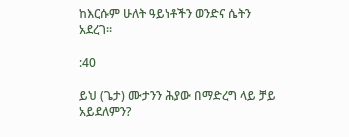ከእርሱም ሁለት ዓይነቶችን ወንድና ሴትን አደረገ፡፡

:40

ይህ (ጌታ) ሙታንን ሕያው በማድረግ ላይ ቻይ አይደለምን?